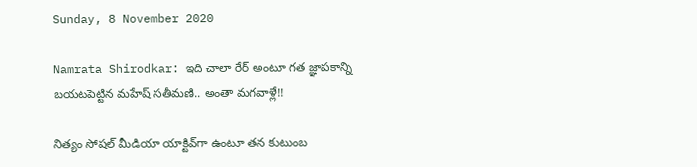Sunday, 8 November 2020

Namrata Shirodkar: ఇది చాలా రేర్ అంటూ గత జ్ఞాపకాన్ని బయటపెట్టిన మహేష్ సతీమణి.. అంతా మగవాళ్లే!!

నిత్యం సోషల్ మీడియా యాక్టివ్‌గా ఉంటూ తన కుటుంబ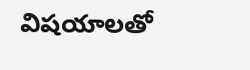విషయాలతో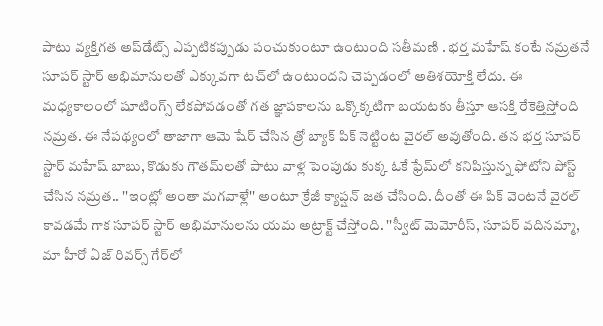పాటు వ్యక్తిగత అప్‌డేట్స్ ఎప్పటికప్పుడు పంచుకుంటూ ఉంటుంది సతీమణి . భర్త మహేష్ కంటే నమ్రతనే సూపర్ స్టార్ అభిమానులతో ఎక్కువగా టచ్‌లో ఉంటుందని చెప్పడంలో అతిశయోక్తి లేదు. ఈ మధ్యకాలంలో షూటింగ్స్ లేకపోవడంతో గత జ్ఞాపకాలను ఒక్కొక్కటిగా బయటకు తీస్తూ ఆసక్తి రేకెత్తిస్తోంది నమ్రత. ఈ నేపథ్యంలో తాజాగా ఆమె షేర్ చేసిన త్రో బ్యాక్ పిక్ నెట్టింట వైరల్ అవుతోంది. తన భర్త సూపర్ స్టార్ మహేష్ బాబు, కొడుకు గౌతమ్‌లతో పాటు వాళ్ల పెంపుడు కుక్క ఓకే ఫ్రేమ్‌లో కనిపిస్తున్న ఫోటోని పోస్ట్ చేసిన నమ్రత.. ''ఇంట్లో అంతా మగవాళ్లే'' అంటూ క్రేజీ క్యాప్షన్ జత చేసింది. దీంతో ఈ పిక్ వెంటనే వైరల్ కావడమే గాక సూపర్ స్టార్ అభిమానులను యమ అట్రాక్ట్ చేస్తోంది. ''స్వీట్ మెమోరీస్, సూపర్ వదినమ్మా, మా హీరో ఏజ్ రివర్స్ గేర్‌‌లో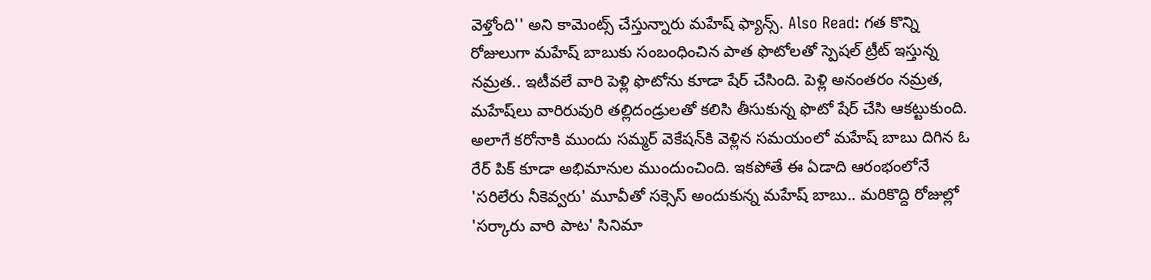వెళ్తోంది'' అని కామెంట్స్ చేస్తున్నారు మహేష్ ఫ్యాన్స్. Also Read: గత కొన్ని రోజులుగా మహేష్ బాబుకు సంబంధించిన పాత ఫొటోలతో స్పెషల్ ట్రీట్ ఇస్తున్న నమ్రత.. ఇటీవలే వారి పెళ్లి ఫొటోను కూడా షేర్ చేసింది. పెళ్లి అనంతరం నమ్రత, మహేష్‌లు వారిరువురి తల్లిదండ్రులతో కలిసి తీసుకున్న ఫొటో షేర్ చేసి ఆకట్టుకుంది. అలాగే కరోనాకి ముందు సమ్మర్‌ వెకేషన్‌కి వెళ్లిన సమయంలో మహేష్ బాబు దిగిన ఓ రేర్ పిక్ కూడా అభిమానుల ముందుంచింది. ఇకపోతే ఈ ఏడాది ఆరంభంలోనే 'సరిలేరు నీకెవ్వరు' మూవీతో సక్సెస్ అందుకున్న మహేష్ బాబు.. మరికొద్ది రోజుల్లో 'సర్కారు వారి పాట' సినిమా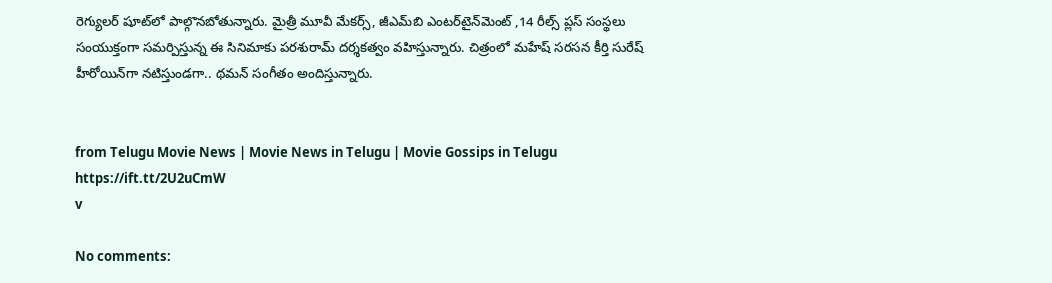రెగ్యులర్ షూట్‌లో పాల్గొనబోతున్నారు. మైత్రీ మూవీ మేకర్స్, జీఎమ్‌బి ఎంటర్‌టైన్‌మెంట్ ,14 రీల్స్ ప్లస్ సంస్థలు సంయుక్తంగా సమర్పిస్తున్న ఈ సినిమాకు పరశురామ్ దర్శకత్వం వహిస్తున్నారు. చిత్రంలో మహేష్ సరసన కీర్తి సురేష్ హీరోయిన్‌గా నటిస్తుండగా.. థమన్ సంగీతం అందిస్తున్నారు.


from Telugu Movie News | Movie News in Telugu | Movie Gossips in Telugu https://ift.tt/2U2uCmW
v

No comments: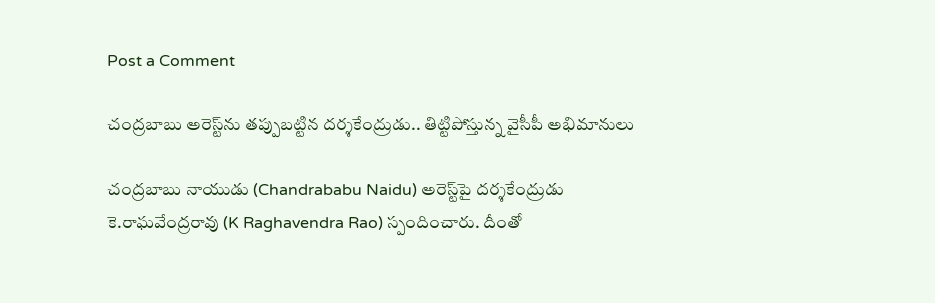Post a Comment

చంద్రబాబు అరెస్ట్‌ను తప్పుబట్టిన దర్శకేంద్రుడు.. తిట్టిపోస్తున్న వైసీపీ అభిమానులు

చంద్రబాబు నాయుడు (Chandrababu Naidu) అరెస్ట్‌పై దర్శకేంద్రుడు కె.రాఘవేంద్రరావు (K Raghavendra Rao) స్పందించారు. దీంతో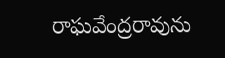రాఘవేంద్రరావును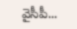వైసీపీ...